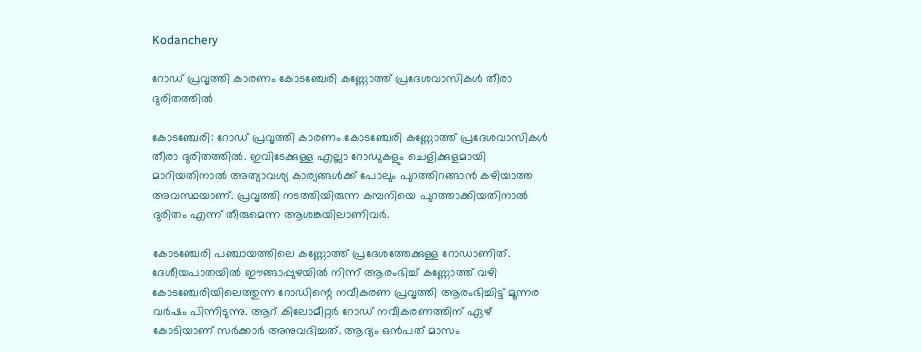Kodanchery

റോഡ് പ്രവൃത്തി കാരണം കോടഞ്ചേരി കണ്ണോത്ത് പ്രദേശവാസികള്‍ തീരാ ദുരിതത്തില്‍

കോടഞ്ചേരി: റോഡ് പ്രവൃത്തി കാരണം കോടഞ്ചേരി കണ്ണോത്ത് പ്രദേശവാസികള്‍ തീരാ ദുരിതത്തില്‍. ഇവിടേക്കുള്ള എല്ലാ റോഡുകളും ചെളിക്കുളമായി മാറിയതിനാല്‍ അത്യാവശ്യ കാര്യങ്ങള്‍ക്ക് പോലും പുറത്തിറങ്ങാന്‍ കഴിയാത്ത അവസ്ഥയാണ്. പ്രവൃത്തി നടത്തിയിരുന്ന കമ്പനിയെ പുറത്താക്കിയതിനാല്‍ ദുരിതം എന്ന് തീരുമെന്ന ആശങ്കയിലാണിവര്‍.

കോടഞ്ചേരി പഞ്ചായത്തിലെ കണ്ണോത്ത് പ്രദേശത്തേക്കുള്ള റോഡാണിത്. ദേശീയപാതയില്‍ ഈങ്ങാപ്പുഴയില്‍ നിന്ന് ആരംഭിച്ച് കണ്ണോത്ത് വഴി കോടഞ്ചേരിയിലെത്തുന്ന റോഡിന്റെ നവീകരണ പ്രവൃത്തി ആരംഭിച്ചിട്ട് മൂന്നര വര്‍ഷം പിന്നിടുന്നു. ആറ് കിലോമീറ്റര്‍ റോഡ് നവീകരണത്തിന് ഏഴ് കോടിയാണ് സര്‍ക്കാര്‍ അനുവദിച്ചത്. ആദ്യം ഒന്‍പത് മാസം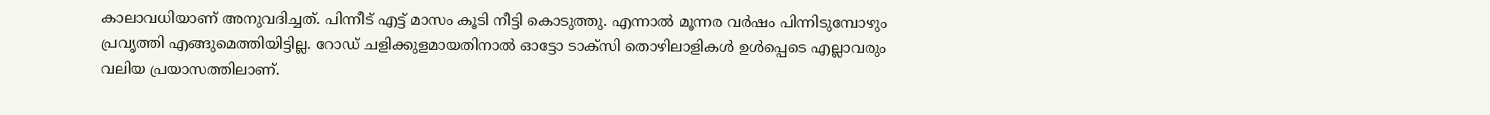കാലാവധിയാണ് അനുവദിച്ചത്. പിന്നീട് എട്ട് മാസം കൂടി നീട്ടി കൊടുത്തു. എന്നാല്‍ മൂന്നര വര്‍ഷം പിന്നിടുമ്പോഴും പ്രവൃത്തി എങ്ങുമെത്തിയിട്ടില്ല. റോഡ് ചളിക്കുളമായതിനാല്‍ ഓട്ടോ ടാക്സി തൊഴിലാളികള്‍ ഉള്‍പ്പെടെ എല്ലാവരും വലിയ പ്രയാസത്തിലാണ്.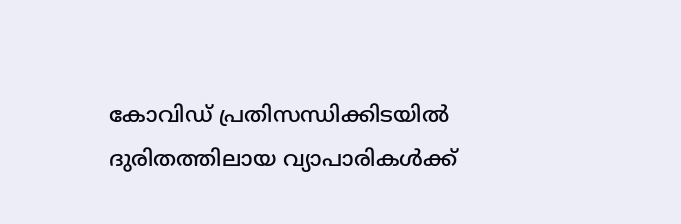കോവിഡ് പ്രതിസന്ധിക്കിടയില്‍ ദുരിതത്തിലായ വ്യാപാരികള്‍ക്ക്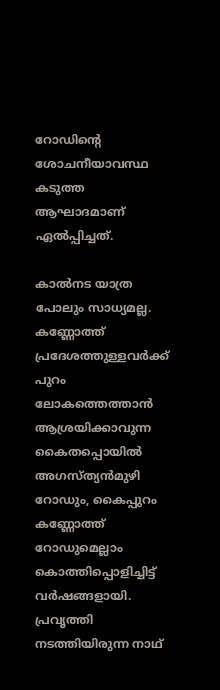റോഡിന്റെ ശോചനീയാവസ്ഥ കടുത്ത ആഘാദമാണ് ഏല്‍പ്പിച്ചത്.

കാല്‍നട യാത്ര പോലും സാധ്യമല്ല. കണ്ണോത്ത് പ്രദേശത്തുള്ളവര്‍ക്ക് പുറം ലോകത്തെത്താന്‍ ആശ്രയിക്കാവുന്ന കൈതപ്പൊയില്‍ അഗസ്ത്യന്‍മുഴി റോഡും, കൈപ്പുറം കണ്ണോത്ത് റോഡുമെല്ലാം കൊത്തിപ്പൊളിച്ചിട്ട് വര്‍ഷങ്ങളായി. പ്രവൃത്തി നടത്തിയിരുന്ന നാഥ്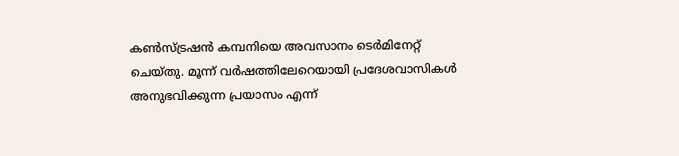കണ്‍സ്ട്രഷന്‍ കമ്പനിയെ അവസാനം ടെര്‍മിനേറ്റ് ചെയ്തു. മൂന്ന് വര്‍ഷത്തിലേറെയായി പ്രദേശവാസികള്‍ അനുഭവിക്കുന്ന പ്രയാസം എന്ന്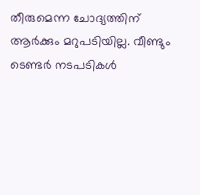തീരുമെന്ന ചോദ്യത്തിന് ആര്‍ക്കും മറുപടിയില്ല. വീണ്ടും ടെണ്ടര്‍ നടപടികള്‍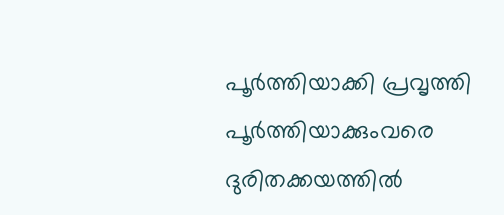പൂര്‍ത്തിയാക്കി പ്രവൃത്തി പൂര്‍ത്തിയാക്കുംവരെ ദുരിതക്കയത്തില്‍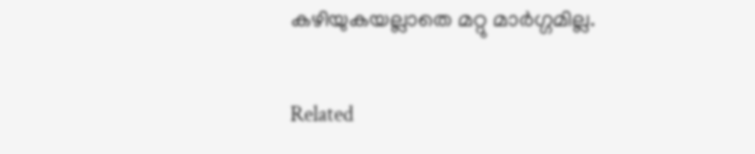കഴിയുകയല്ലാതെ മറ്റു മാര്‍ഗ്ഗമില്ല.

Related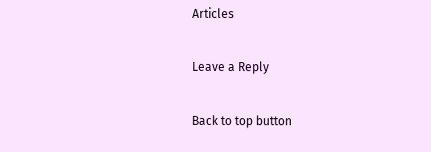Articles

Leave a Reply

Back to top button